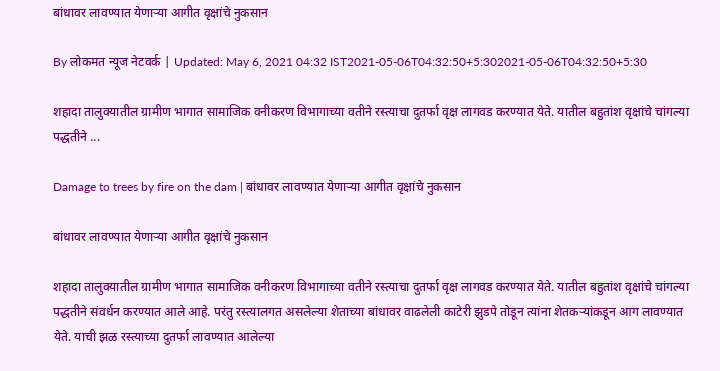बांधावर लावण्यात येणाऱ्या आगीत वृक्षांचे नुकसान

By लोकमत न्यूज नेटवर्क | Updated: May 6, 2021 04:32 IST2021-05-06T04:32:50+5:302021-05-06T04:32:50+5:30

शहादा तालुक्यातील ग्रामीण भागात सामाजिक वनीकरण विभागाच्या वतीने रस्त्याचा दुतर्फा वृक्ष लागवड करण्यात येते. यातील बहुतांश वृक्षांचे चांगल्या पद्धतीने ...

Damage to trees by fire on the dam | बांधावर लावण्यात येणाऱ्या आगीत वृक्षांचे नुकसान

बांधावर लावण्यात येणाऱ्या आगीत वृक्षांचे नुकसान

शहादा तालुक्यातील ग्रामीण भागात सामाजिक वनीकरण विभागाच्या वतीने रस्त्याचा दुतर्फा वृक्ष लागवड करण्यात येते. यातील बहुतांश वृक्षांचे चांगल्या पद्धतीने संवर्धन करण्यात आले आहे. परंतु रस्त्यालगत असलेल्या शेताच्या बांधावर वाढलेली काटेरी झुडपे तोडून त्यांना शेतकऱ्यांकडून आग लावण्यात येते. याची झळ रस्त्याच्या दुतर्फा लावण्यात आलेल्या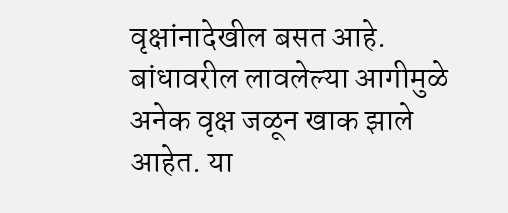वृक्षांनादेखील बसत आहे. बांधावरील लावलेल्या आगीमुळे अनेक वृक्ष जळून खाक झाले आहेत. या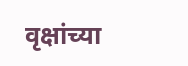वृक्षांच्या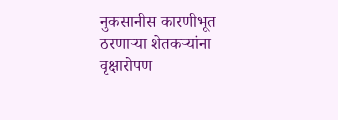नुकसानीस कारणीभूत ठरणाऱ्या शेतकऱ्यांना वृक्षारोपण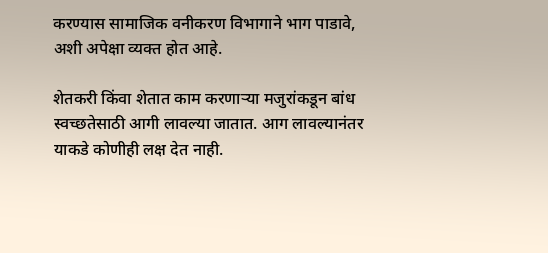करण्यास सामाजिक वनीकरण विभागाने भाग पाडावे, अशी अपेक्षा व्यक्त होत आहे.

शेतकरी किंवा शेतात काम करणाऱ्या मजुरांकडून बांध स्वच्छतेसाठी आगी लावल्या जातात. आग लावल्यानंतर याकडे कोणीही लक्ष देत नाही.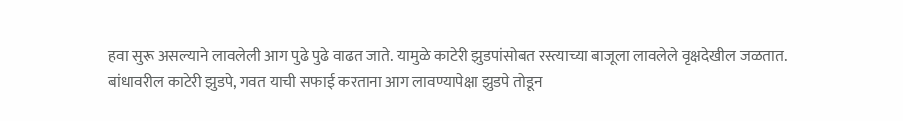हवा सुरू असल्याने लावलेली आग पुढे पुढे वाढत जाते. यामुळे काटेरी झुडपांसोबत रस्त्याच्या बाजूला लावलेले वृक्षदेखील जळतात. बांधावरील काटेरी झुडपे, गवत याची सफाई करताना आग लावण्यापेक्षा झुडपे तोडून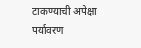टाकण्याची अपेक्षा पर्यावरण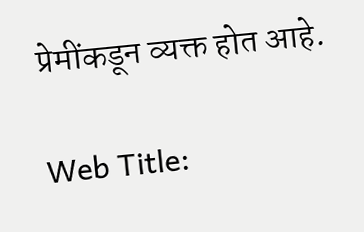प्रेमींकडून व्यक्त होत आहे.

Web Title: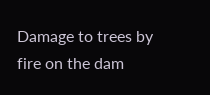Damage to trees by fire on the dam